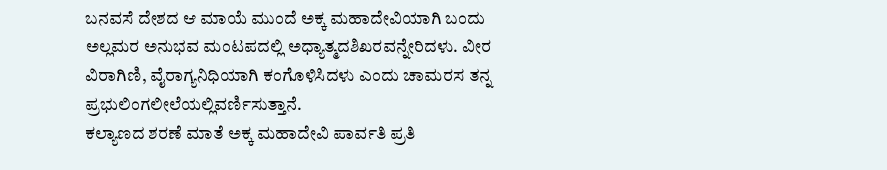ಬನವಸೆ ದೇಶದ ಆ ಮಾಯೆ ಮುಂದೆ ಅಕ್ಕ ಮಹಾದೇವಿಯಾಗಿ ಬಂದು ಅಲ್ಲಮರ ಅನುಭವ ಮಂಟಪದಲ್ಲಿ ಅಧ್ಯಾತ್ಮದಶಿಖರವನ್ನೇರಿದಳು. ವೀರ ವಿರಾಗಿಣಿ, ವೈರಾಗ್ಯನಿಧಿಯಾಗಿ ಕಂಗೊಳಿಸಿದಳು ಎಂದು ಚಾಮರಸ ತನ್ನ ಪ್ರಭುಲಿಂಗಲೀಲೆಯಲ್ಲಿವರ್ಣಿಸುತ್ತಾನೆ.
ಕಲ್ಯಾಣದ ಶರಣೆ ಮಾತೆ ಅಕ್ಕ ಮಹಾದೇವಿ ಪಾರ್ವತಿ ಪ್ರತಿ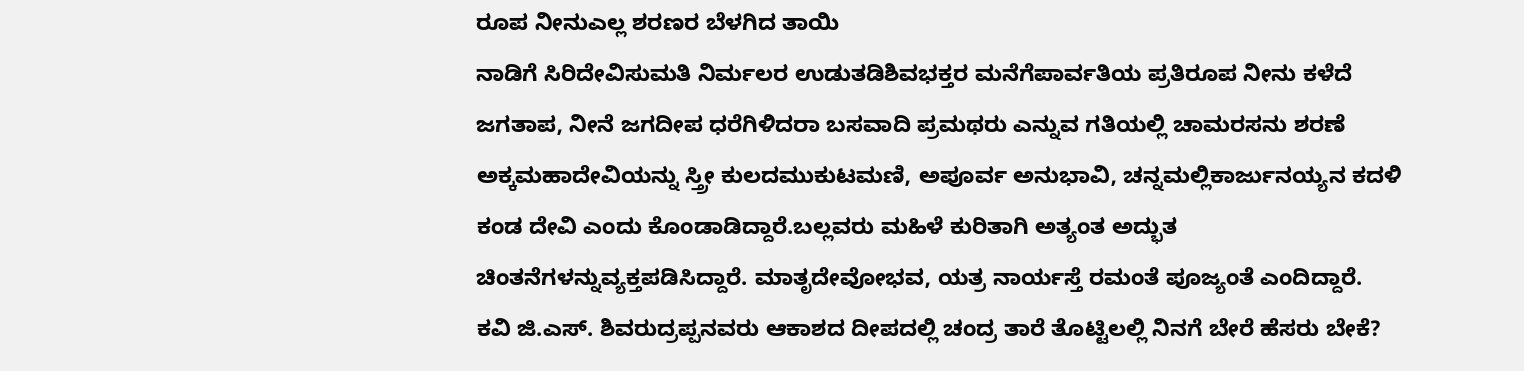ರೂಪ ನೀನುಎಲ್ಲ ಶರಣರ ಬೆಳಗಿದ ತಾಯಿ
ನಾಡಿಗೆ ಸಿರಿದೇವಿಸುಮತಿ ನಿರ್ಮಲರ ಉಡುತಡಿಶಿವಭಕ್ತರ ಮನೆಗೆಪಾರ್ವತಿಯ ಪ್ರತಿರೂಪ ನೀನು ಕಳೆದೆ ಜಗತಾಪ, ನೀನೆ ಜಗದೀಪ ಧರೆಗಿಳಿದರಾ ಬಸವಾದಿ ಪ್ರಮಥರು ಎನ್ನುವ ಗತಿಯಲ್ಲಿ ಚಾಮರಸನು ಶರಣೆ ಅಕ್ಕಮಹಾದೇವಿಯನ್ನು ಸ್ತ್ರೀ ಕುಲದಮುಕುಟಮಣಿ, ಅಪೂರ್ವ ಅನುಭಾವಿ, ಚನ್ನಮಲ್ಲಿಕಾರ್ಜುನಯ್ಯನ ಕದಳಿ ಕಂಡ ದೇವಿ ಎಂದು ಕೊಂಡಾಡಿದ್ದಾರೆ.ಬಲ್ಲವರು ಮಹಿಳೆ ಕುರಿತಾಗಿ ಅತ್ಯಂತ ಅದ್ಭುತ ಚಿಂತನೆಗಳನ್ನುವ್ಯಕ್ತಪಡಿಸಿದ್ದಾರೆ. ಮಾತೃದೇವೋಭವ, ಯತ್ರ ನಾರ್ಯಸ್ತೆ ರಮಂತೆ ಪೂಜ್ಯಂತೆ ಎಂದಿದ್ದಾರೆ.
ಕವಿ ಜಿ.ಎಸ್. ಶಿವರುದ್ರಪ್ಪನವರು ಆಕಾಶದ ದೀಪದಲ್ಲಿ ಚಂದ್ರ ತಾರೆ ತೊಟ್ಟಿಲಲ್ಲಿ ನಿನಗೆ ಬೇರೆ ಹೆಸರು ಬೇಕೆ?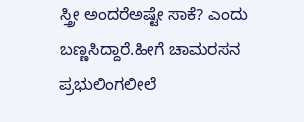ಸ್ತ್ರೀ ಅಂದರೆಅಷ್ಟೇ ಸಾಕೆ? ಎಂದು ಬಣ್ಣಸಿದ್ದಾರೆ.ಹೀಗೆ ಚಾಮರಸನ ಪ್ರಭುಲಿಂಗಲೀಲೆ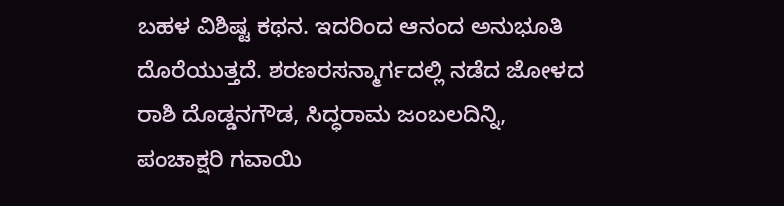ಬಹಳ ವಿಶಿಷ್ಟ ಕಥನ. ಇದರಿಂದ ಆನಂದ ಅನುಭೂತಿ ದೊರೆಯುತ್ತದೆ. ಶರಣರಸನ್ಮಾರ್ಗದಲ್ಲಿ ನಡೆದ ಜೋಳದ ರಾಶಿ ದೊಡ್ಡನಗೌಡ, ಸಿದ್ಧರಾಮ ಜಂಬಲದಿನ್ನಿ, ಪಂಚಾಕ್ಷರಿ ಗವಾಯಿ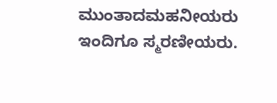ಮುಂತಾದಮಹನೀಯರು ಇಂದಿಗೂ ಸ್ಮರಣೀಯರು.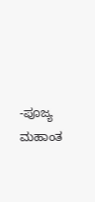-ಪೂಜ್ಯ ಮಹಾಂತ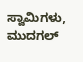ಸ್ವಾಮಿಗಳು, ಮುದಗಲ್